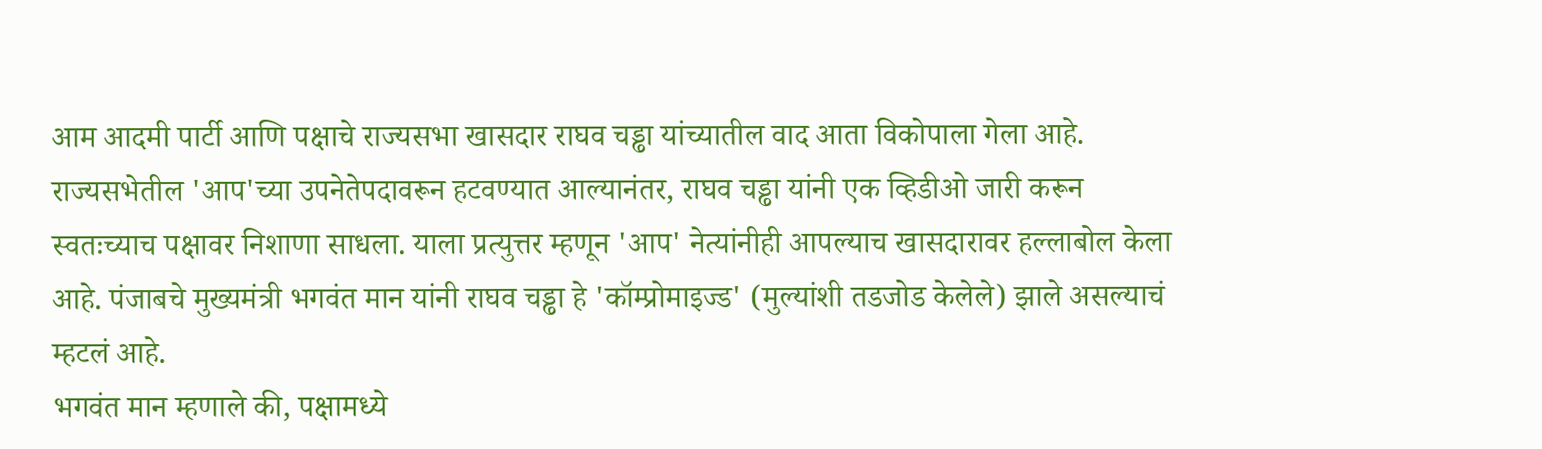आम आदमी पार्टी आणि पक्षाचे राज्यसभा खासदार राघव चड्ढा यांच्यातील वाद आता विकोपाला गेला आहे. राज्यसभेतील 'आप'च्या उपनेतेपदावरून हटवण्यात आल्यानंतर, राघव चड्ढा यांनी एक व्हिडीओ जारी करून स्वतःच्याच पक्षावर निशाणा साधला. याला प्रत्युत्तर म्हणून 'आप' नेत्यांनीही आपल्याच खासदारावर हल्लाबोल केला आहे. पंजाबचे मुख्यमंत्री भगवंत मान यांनी राघव चड्ढा हे 'कॉम्प्रोमाइज्ड' (मुल्यांशी तडजोड केलेले) झाले असल्याचं म्हटलं आहे.
भगवंत मान म्हणाले की, पक्षामध्ये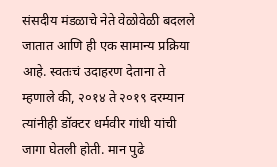संसदीय मंडळाचे नेते वेळोवेळी बदलले जातात आणि ही एक सामान्य प्रक्रिया आहे. स्वतःचं उदाहरण देताना ते म्हणाले की, २०१४ ते २०१९ दरम्यान त्यांनीही डॉक्टर धर्मवीर गांधी यांची जागा घेतली होती. मान पुढे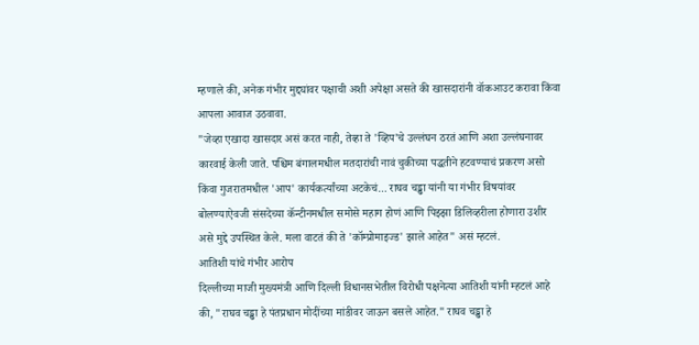म्हणाले की, अनेक गंभीर मुद्द्यांवर पक्षाची अशी अपेक्षा असते की खासदारांनी वॉकआउट करावा किंवा आपला आवाज उठवावा.
"जेव्हा एखादा खासदार असं करत नाही, तेव्हा ते 'व्हिप'चे उल्लंघन ठरतं आणि अशा उल्लंघनावर कारवाई केली जाते. पश्चिम बंगालमधील मतदारांची नावं चुकीच्या पद्धतीने हटवण्याचं प्रकरण असो किंवा गुजरातमधील 'आप' कार्यकर्त्यांच्या अटकेचं... राघव चड्ढा यांनी या गंभीर विषयांवर बोलण्याऐवजी संसदेच्या कॅन्टीनमधील समोसे महाग होणं आणि पिझ्झा डिलिव्हरीला होणारा उशीर असे मुद्दे उपस्थित केले. मला वाटतं की ते 'कॉम्प्रोमाइज्ड' झाले आहेत" असं म्हटलं.
आतिशी यांचे गंभीर आरोप
दिल्लीच्या माजी मुख्यमंत्री आणि दिल्ली विधानसभेतील विरोधी पक्षनेत्या आतिशी यांनी म्हटलं आहे की, "राघव चड्ढा हे पंतप्रधान मोदींच्या मांडीवर जाऊन बसले आहेत." राघव चड्ढा हे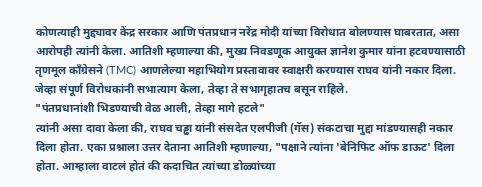कोणत्याही मुद्द्यावर केंद्र सरकार आणि पंतप्रधान नरेंद्र मोदी यांच्या विरोधात बोलण्यास घाबरतात, असा आरोपही त्यांनी केला. आतिशी म्हणाल्या की, मुख्य निवडणूक आयुक्त ज्ञानेश कुमार यांना हटवण्यासाठी तृणमूल काँग्रेसने (TMC) आणलेल्या महाभियोग प्रस्तावावर स्वाक्षरी करण्यास राघव यांनी नकार दिला. जेव्हा संपूर्ण विरोधकांनी सभात्याग केला, तेव्हा ते सभागृहातच बसून राहिले.
"पंतप्रधानांशी भिडण्याची वेळ आली, तेव्हा मागे हटले"
त्यांनी असा दावा केला की, राघव चड्ढा यांनी संसदेत एलपीजी (गॅस) संकटाचा मुद्दा मांडण्यासही नकार दिला होता. एका प्रश्नाला उत्तर देताना आतिशी म्हणाल्या, "पक्षाने त्यांना 'बेनिफिट ऑफ डाऊट' दिला होता. आम्हाला वाटलं होतं की कदाचित त्यांच्या डोळ्यांच्या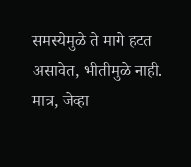समस्येमुळे ते मागे हटत असावेत, भीतीमुळे नाही. मात्र, जेव्हा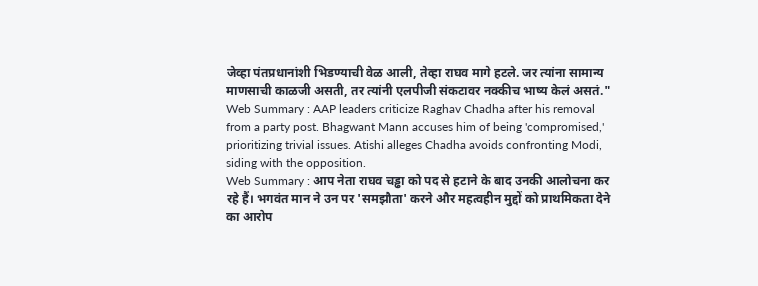जेव्हा पंतप्रधानांशी भिडण्याची वेळ आली, तेव्हा राघव मागे हटले. जर त्यांना सामान्य माणसाची काळजी असती, तर त्यांनी एलपीजी संकटावर नक्कीच भाष्य केलं असतं."
Web Summary : AAP leaders criticize Raghav Chadha after his removal from a party post. Bhagwant Mann accuses him of being 'compromised,' prioritizing trivial issues. Atishi alleges Chadha avoids confronting Modi, siding with the opposition.
Web Summary : आप नेता राघव चड्ढा को पद से हटाने के बाद उनकी आलोचना कर रहे हैं। भगवंत मान ने उन पर 'समझौता' करने और महत्वहीन मुद्दों को प्राथमिकता देने का आरोप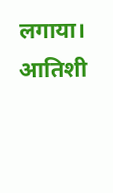लगाया। आतिशी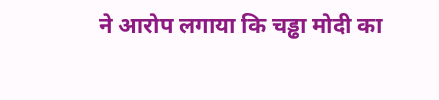ने आरोप लगाया कि चड्ढा मोदी का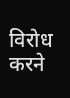विरोध करने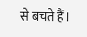से बचते हैं।